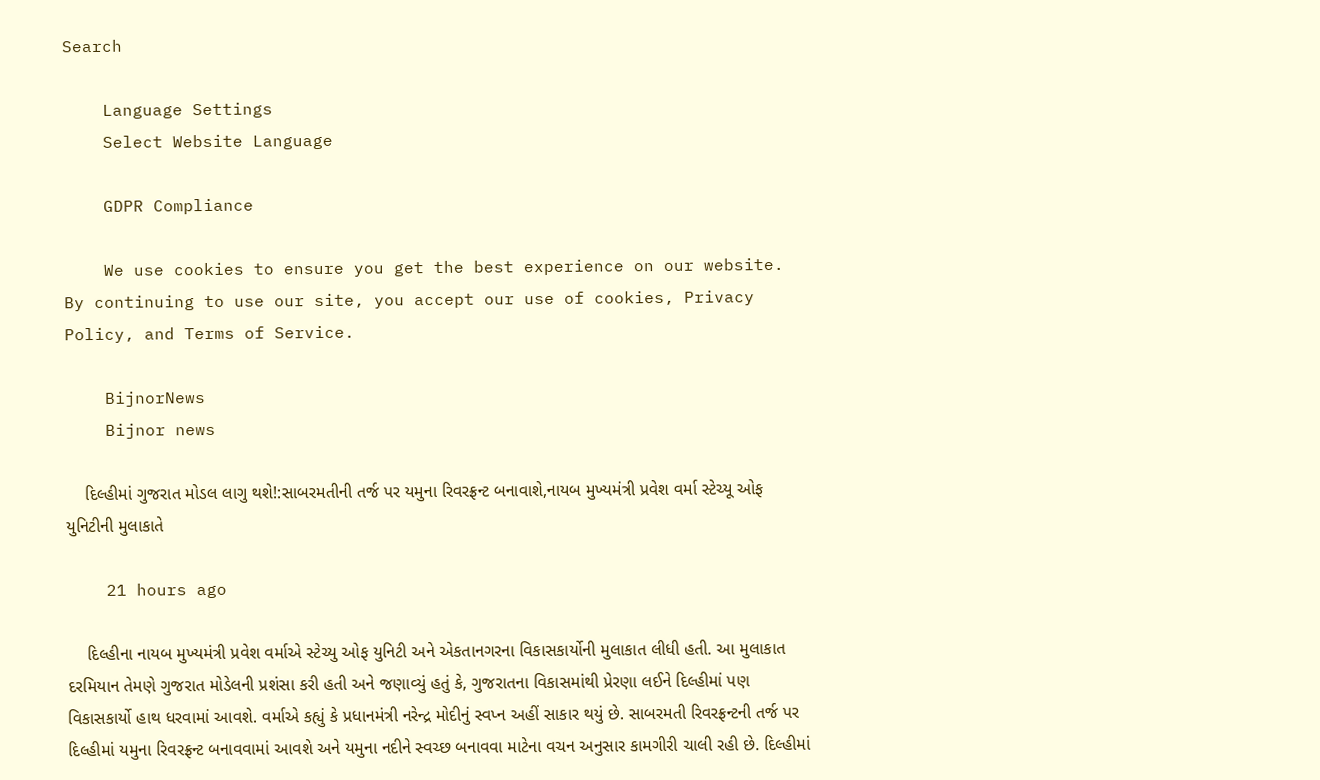Search

    Language Settings
    Select Website Language

    GDPR Compliance

    We use cookies to ensure you get the best experience on our website. By continuing to use our site, you accept our use of cookies, Privacy Policy, and Terms of Service.

    BijnorNews
    Bijnor news

    દિલ્હીમાં ગુજરાત મોડલ લાગુ થશે!:સાબરમતીની તર્જ પર યમુના રિવરફ્રન્ટ બનાવાશે,નાયબ મુખ્યમંત્રી પ્રવેશ વર્મા સ્ટેચ્યૂ ઓફ યુનિટીની મુલાકાતે

    21 hours ago

    દિલ્હીના નાયબ મુખ્યમંત્રી પ્રવેશ વર્માએ સ્ટેચ્યુ ઓફ યુનિટી અને એકતાનગરના વિકાસકાર્યોની મુલાકાત લીધી હતી. આ મુલાકાત દરમિયાન તેમણે ગુજરાત મોડેલની પ્રશંસા કરી હતી અને જણાવ્યું હતું કે, ગુજરાતના વિકાસમાંથી પ્રેરણા લઈને દિલ્હીમાં પણ વિકાસકાર્યો હાથ ધરવામાં આવશે. વર્માએ કહ્યું કે પ્રધાનમંત્રી નરેન્દ્ર મોદીનું સ્વપ્ન અહીં સાકાર થયું છે. સાબરમતી રિવરફ્રન્ટની તર્જ પર દિલ્હીમાં યમુના રિવરફ્રન્ટ બનાવવામાં આવશે અને યમુના નદીને સ્વચ્છ બનાવવા માટેના વચન અનુસાર કામગીરી ચાલી રહી છે. દિલ્હીમાં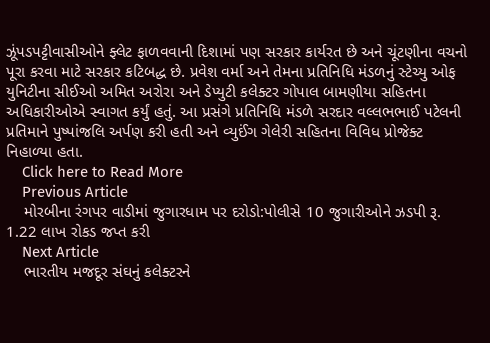ઝૂંપડપટ્ટીવાસીઓને ફ્લેટ ફાળવવાની દિશામાં પણ સરકાર કાર્યરત છે અને ચૂંટણીના વચનો પૂરા કરવા માટે સરકાર કટિબદ્ધ છે. પ્રવેશ વર્મા અને તેમના પ્રતિનિધિ મંડળનું સ્ટેચ્યુ ઓફ યુનિટીના સીઈઓ અમિત અરોરા અને ડેપ્યુટી કલેક્ટર ગોપાલ બામણીયા સહિતના અધિકારીઓએ સ્વાગત કર્યું હતું. આ પ્રસંગે પ્રતિનિધિ મંડળે સરદાર વલ્લભભાઈ પટેલની પ્રતિમાને પુષ્પાંજલિ અર્પણ કરી હતી અને વ્યુઈંગ ગેલેરી સહિતના વિવિધ પ્રોજેક્ટ નિહાળ્યા હતા.
    Click here to Read More
    Previous Article
    મોરબીના રંગપર વાડીમાં જુગારધામ પર દરોડો:પોલીસે 10 જુગારીઓને ઝડપી રૂ. 1.22 લાખ રોકડ જપ્ત કરી
    Next Article
    ભારતીય મજદૂર સંઘનું કલેક્ટરને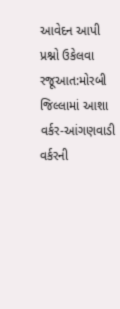આવેદન આપી પ્રશ્નો ઉકેલવા રજૂઆત:મોરબી જિલ્લામાં આશા વર્કર-આંગણવાડી વર્કરની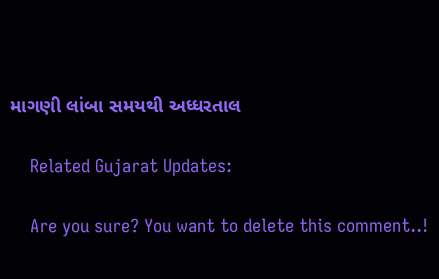માગણી લાંબા સમયથી અધ્ધરતાલ

    Related Gujarat Updates:

    Are you sure? You want to delete this comment..!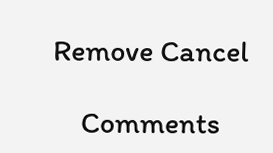Remove Cancel

    Comments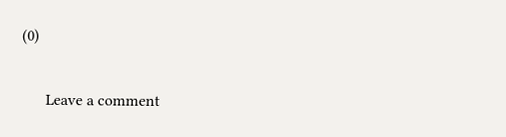(0)

      Leave a comment